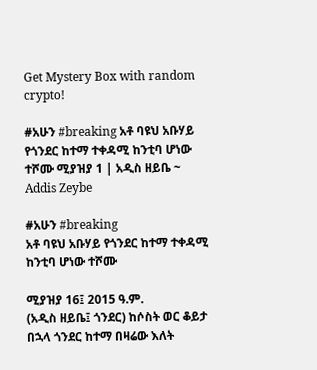Get Mystery Box with random crypto!

#አሁን #breaking አቶ ባዩህ አቡሃይ የጎንደር ከተማ ተቀዳሚ ከንቲባ ሆነው ተሾሙ ሚያዝያ 1 | አዲስ ዘይቤ ~ Addis Zeybe

#አሁን #breaking
አቶ ባዩህ አቡሃይ የጎንደር ከተማ ተቀዳሚ ከንቲባ ሆነው ተሾሙ

ሚያዝያ 16፤ 2015 ዓ.ም.
(አዲስ ዘይቤ፤ ጎንደር) ከሶስት ወር ቆይታ በኋላ ጎንደር ከተማ በዛሬው እለት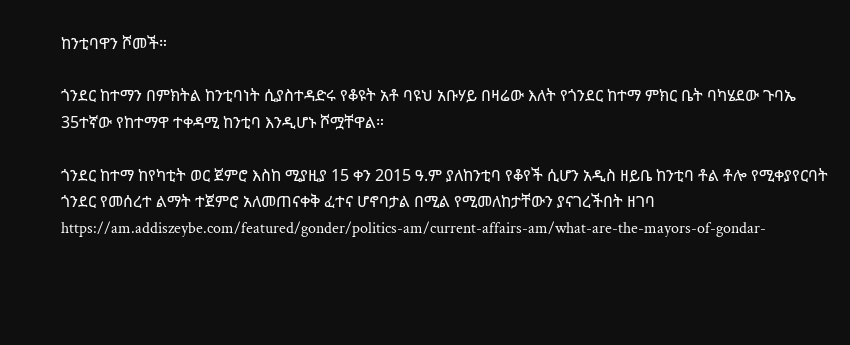ከንቲባዋን ሾመች።

ጎንደር ከተማን በምክትል ከንቲባነት ሲያስተዳድሩ የቆዩት አቶ ባዩህ አቡሃይ በዛሬው እለት የጎንደር ከተማ ምክር ቤት ባካሄደው ጉባኤ 35ተኛው የከተማዋ ተቀዳሚ ከንቲባ እንዲሆኑ ሾሟቸዋል።

ጎንደር ከተማ ከየካቲት ወር ጀምሮ እስከ ሚያዚያ 15 ቀን 2015 ዓ.ም ያለከንቲባ የቆየች ሲሆን አዲስ ዘይቤ ከንቲባ ቶል ቶሎ የሚቀያየርባት ጎንደር የመሰረተ ልማት ተጀምሮ አለመጠናቀቅ ፈተና ሆኖባታል በሚል የሚመለከታቸውን ያናገረችበት ዘገባ https://am.addiszeybe.com/featured/gonder/politics-am/current-affairs-am/what-are-the-mayors-of-gondar-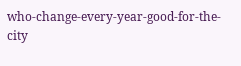who-change-every-year-good-for-the-city